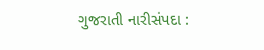ગુજરાતી નારીસંપદા :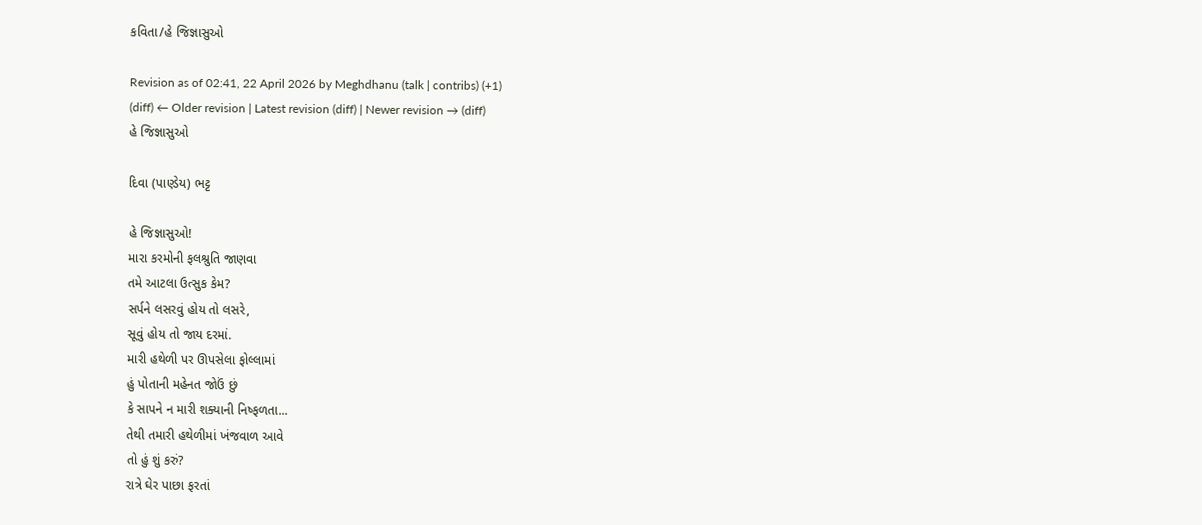કવિતા/હે જિજ્ઞાસુઓ

Revision as of 02:41, 22 April 2026 by Meghdhanu (talk | contribs) (+1)
(diff) ← Older revision | Latest revision (diff) | Newer revision → (diff)
હે જિજ્ઞાસુઓ

દિવા (પાણ્ડેય) ભટ્ટ

હે જિજ્ઞાસુઓ!
મારા કરમોની ફલશ્રુતિ જાણવા
તમે આટલા ઉત્સુક કેમ?
સર્પને લસરવું હોય તો લસરે,
સૂવું હોય તો જાય દરમાં.
મારી હથેળી પર ઊપસેલા ફોલ્લામાં
હું પોતાની મહેનત જોઉં છું
કે સાપને ન મારી શક્યાની નિષ્ફળતા...
તેથી તમારી હથેળીમાં ખંજવાળ આવે
તો હું શું કરું?
રાત્રે ઘેર પાછા ફરતાં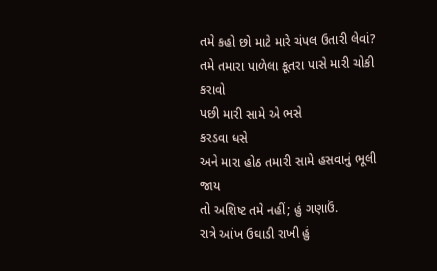તમે કહો છો માટે મારે ચંપલ ઉતારી લેવાં?
તમે તમારા પાળેલા કૂતરા પાસે મારી ચોકી કરાવો
પછી મારી સામે એ ભસે
કરડવા ધસે
અને મારા હોઠ તમારી સામે હસવાનું ભૂલી જાય
તો અશિષ્ટ તમે નહીં; હું ગણાઉં.
રાત્રે આંખ ઉઘાડી રાખી હું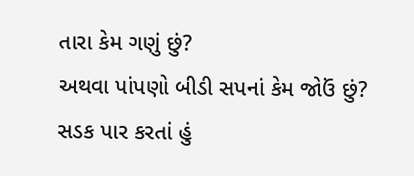તારા કેમ ગણું છું?
અથવા પાંપણો બીડી સપનાં કેમ જોઉં છું?
સડક પાર કરતાં હું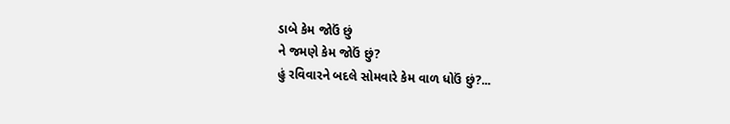ડાબે કેમ જોઉં છું
ને જમણે કેમ જોઉં છું?
હું રવિવારને બદલે સોમવારે કેમ વાળ ધોઉં છું?...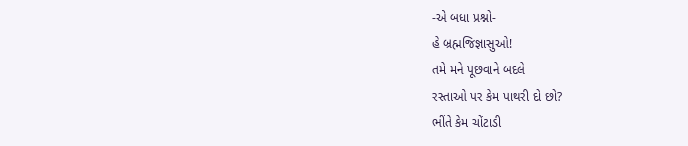-એ બધા પ્રશ્નો-
હે બ્રહ્મજિજ્ઞાસુઓ!
તમે મને પૂછવાને બદલે
રસ્તાઓ પર કેમ પાથરી દો છો?
ભીંતે કેમ ચોંટાડી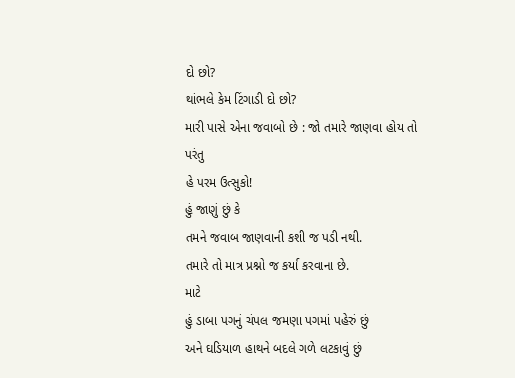દો છો?
થાંભલે કેમ ટિંગાડી દો છો?
મારી પાસે એના જવાબો છે : જો તમારે જાણવા હોય તો
પરંતુ
હે પરમ ઉત્સુકો!
હું જાણું છું કે
તમને જવાબ જાણવાની કશી જ પડી નથી.
તમારે તો માત્ર પ્રશ્નો જ કર્યા કરવાના છે.
માટે
હું ડાબા પગનું ચંપલ જમણા પગમાં પહેરું છું
અને ઘડિયાળ હાથને બદલે ગળે લટકાવું છું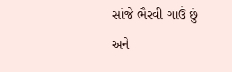સાંજે ભૈરવી ગાઉં છું
અને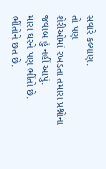સવારે કલ્યાણ.
તો પણ
શેરીઓમાં રખડતા તમારા પ્રશ્નોના જવાબ હું નહીં આપું.
મારા ઘરને પણ ભીંતો છે.
ભીંતોને છત છે.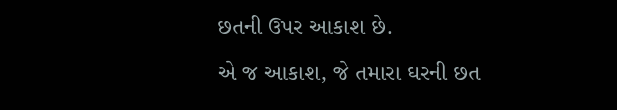છતની ઉપર આકાશ છે.
એ જ આકાશ, જે તમારા ઘરની છત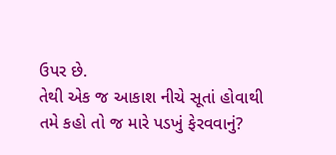ઉપર છે.
તેથી એક જ આકાશ નીચે સૂતાં હોવાથી
તમે કહો તો જ મારે પડખું ફેરવવાનું?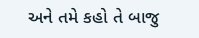અને તમે કહો તે બાજુ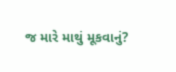જ મારે માથું મૂકવાનું?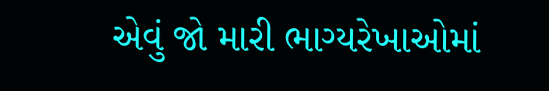એવું જો મારી ભાગ્યરેખાઓમાં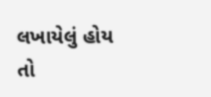લખાયેલું હોય
તો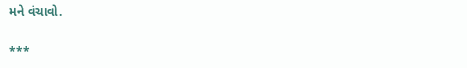મને વંચાવો.

***